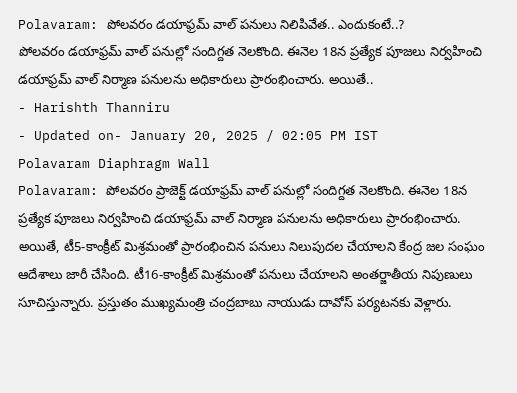Polavaram: పోలవరం డయాఫ్రమ్ వాల్ పనులు నిలిపివేత.. ఎందుకంటే..?
పోలవరం డయాఫ్రమ్ వాల్ పనుల్లో సందిగ్దత నెలకొంది. ఈనెల 18న ప్రత్యేక పూజలు నిర్వహించి డయాఫ్రమ్ వాల్ నిర్మాణ పనులను అధికారులు ప్రారంభించారు. అయితే..
- Harishth Thanniru
- Updated on- January 20, 2025 / 02:05 PM IST
Polavaram Diaphragm Wall
Polavaram: పోలవరం ప్రాజెక్ట్ డయాఫ్రమ్ వాల్ పనుల్లో సందిగ్దత నెలకొంది. ఈనెల 18న ప్రత్యేక పూజలు నిర్వహించి డయాఫ్రమ్ వాల్ నిర్మాణ పనులను అధికారులు ప్రారంభించారు. అయితే, టీ5-కాంక్రీట్ మిశ్రమంతో ప్రారంభించిన పనులు నిలుపుదల చేయాలని కేంద్ర జల సంఘం ఆదేశాలు జారీ చేసింది. టీ16-కాంక్రీట్ మిశ్రమంతో పనులు చేయాలని అంతర్జాతీయ నిపుణులు సూచిస్తున్నారు. ప్రస్తుతం ముఖ్యమంత్రి చంద్రబాబు నాయుడు దావోస్ పర్యటనకు వెళ్లారు.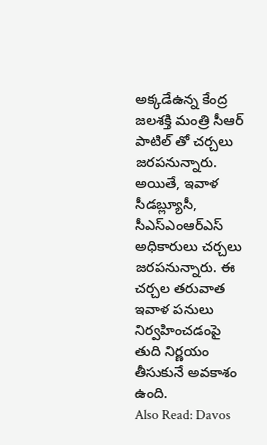అక్కడేఉన్న కేంద్ర జలశక్తి మంత్రి సీఆర్ పాటిల్ తో చర్చలు జరపనున్నారు. అయితే, ఇవాళ సీడబ్ల్యూసీ, సీఎస్ఎంఆర్ఎస్ అధికారులు చర్చలు జరపనున్నారు. ఈ చర్చల తరువాత ఇవాళ పనులు నిర్వహించడంపై తుది నిర్ణయం తీసుకునే అవకాశం ఉంది.
Also Read: Davos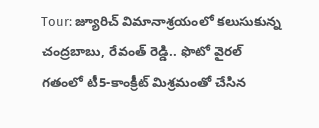Tour: జ్యూరిచ్ విమానాశ్రయంలో కలుసుకున్న చంద్రబాబు, రేవంత్ రెడ్డి.. ఫొటో వైరల్
గతంలో టీ5-కాంక్రీట్ మిశ్రమంతో చేసిన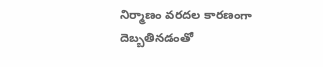నిర్మాణం వరదల కారణంగా దెబ్బతినడంతో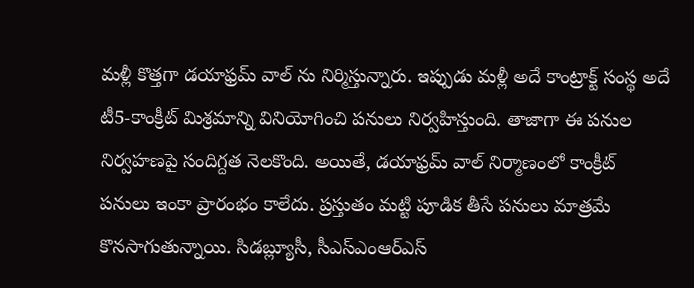మళ్లీ కొత్తగా డయాఫ్రమ్ వాల్ ను నిర్మిస్తున్నారు. ఇప్పుడు మళ్లీ అదే కాంట్రాక్ట్ సంస్థ అదే టీ5-కాంక్రీట్ మిశ్రమాన్ని వినియోగించి పనులు నిర్వహిస్తుంది. తాజాగా ఈ పనుల నిర్వహణపై సందిగ్దత నెలకొంది. అయితే, డయాఫ్రమ్ వాల్ నిర్మాణంలో కాంక్రీట్ పనులు ఇంకా ప్రారంభం కాలేదు. ప్రస్తుతం మట్టి పూడిక తీసే పనులు మాత్రమే కొనసాగుతున్నాయి. సిడబ్ల్యూసీ, సీఎస్ఎంఆర్ఎస్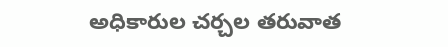అధికారుల చర్చల తరువాత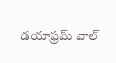డయాఫ్రమ్ వాల్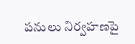పనులు నిర్వహణపై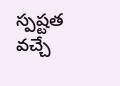స్పష్టత వచ్చే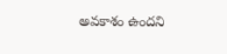అవకాశం ఉందని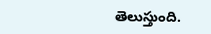తెలుస్తుంది.